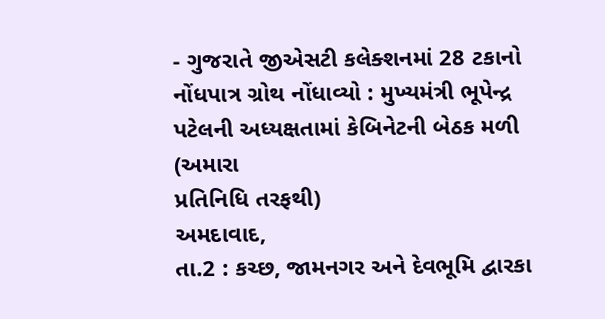- ગુજરાતે જીએસટી કલેક્શનમાં 28 ટકાનો નોંધપાત્ર ગ્રોથ નોંધાવ્યો : મુખ્યમંત્રી ભૂપેન્દ્ર પટેલની અધ્યક્ષતામાં કેબિનેટની બેઠક મળી
(અમારા
પ્રતિનિધિ તરફથી)
અમદાવાદ,
તા.2 : કચ્છ, જામનગર અને દેવભૂમિ દ્વારકા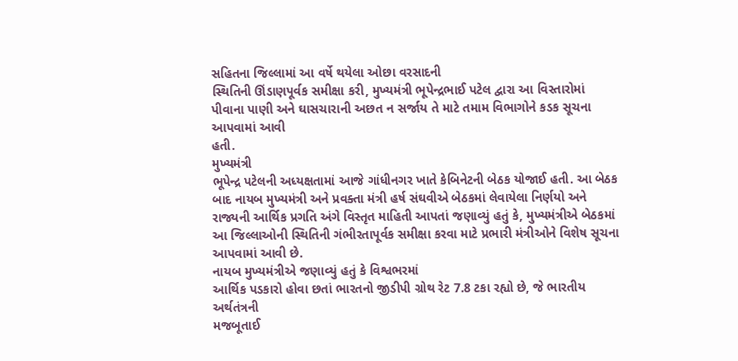સહિતના જિલ્લામાં આ વર્ષે થયેલા ઓછા વરસાદની
સ્થિતિની ઊંડાણપૂર્વક સમીક્ષા કરી, મુખ્યમંત્રી ભૂપેન્દ્રભાઈ પટેલ દ્વારા આ વિસ્તારોમાં
પીવાના પાણી અને ઘાસચારાની અછત ન સર્જાય તે માટે તમામ વિભાગોને કડક સૂચના આપવામાં આવી
હતી.
મુખ્યમંત્રી
ભૂપેન્દ્ર પટેલની અધ્યક્ષતામાં આજે ગાંધીનગર ખાતે કેબિનેટની બેઠક યોજાઈ હતી. આ બેઠક
બાદ નાયબ મુખ્યમંત્રી અને પ્રવક્તા મંત્રી હર્ષ સંઘવીએ બેઠકમાં લેવાયેલા નિર્ણયો અને
રાજ્યની આર્થિક પ્રગતિ અંગે વિસ્તૃત માહિતી આપતાં જણાવ્યું હતું કે, મુખ્યમંત્રીએ બેઠકમાં
આ જિલ્લાઓની સ્થિતિની ગંભીરતાપૂર્વક સમીક્ષા કરવા માટે પ્રભારી મંત્રીઓને વિશેષ સૂચના
આપવામાં આવી છે.
નાયબ મુખ્યમંત્રીએ જણાવ્યું હતું કે વિશ્વભરમાં
આર્થિક પડકારો હોવા છતાં ભારતનો જીડીપી ગ્રોથ રેટ 7.8 ટકા રહ્યો છે, જે ભારતીય અર્થતંત્રની
મજબૂતાઈ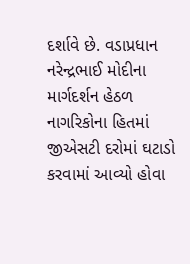દર્શાવે છે. વડાપ્રધાન નરેન્દ્રભાઈ મોદીના માર્ગદર્શન હેઠળ નાગરિકોના હિતમાં
જીએસટી દરોમાં ઘટાડો કરવામાં આવ્યો હોવા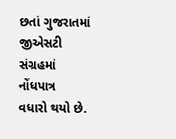છતાં ગુજરાતમાં જીએસટી સંગ્રહમાં નોંધપાત્ર
વધારો થયો છે.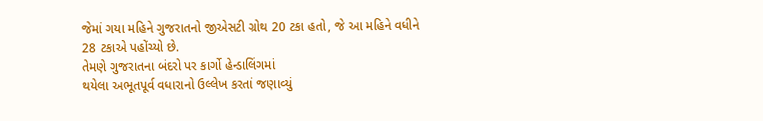જેમાં ગયા મહિને ગુજરાતનો જીએસટી ગ્રોથ 20 ટકા હતો, જે આ મહિને વધીને
28 ટકાએ પહોંચ્યો છે.
તેમણે ગુજરાતના બંદરો પર કાર્ગો હેન્ડાલિંગમાં
થયેલા અભૂતપૂર્વ વધારાનો ઉલ્લેખ કરતાં જણાવ્યું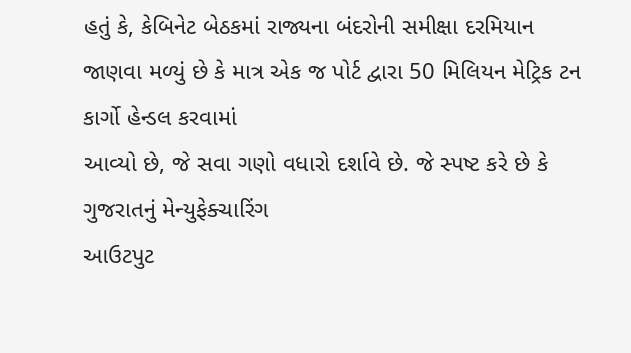હતું કે, કેબિનેટ બેઠકમાં રાજ્યના બંદરોની સમીક્ષા દરમિયાન
જાણવા મળ્યું છે કે માત્ર એક જ પોર્ટ દ્વારા 50 મિલિયન મેટ્રિક ટન કાર્ગો હેન્ડલ કરવામાં
આવ્યો છે, જે સવા ગણો વધારો દર્શાવે છે. જે સ્પષ્ટ કરે છે કે ગુજરાતનું મેન્યુફેક્ચારિંગ
આઉટપુટ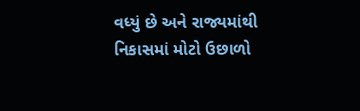વધ્યું છે અને રાજ્યમાંથી નિકાસમાં મોટો ઉછાળો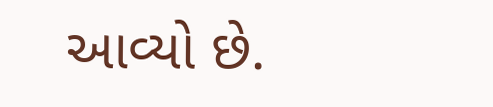આવ્યો છે.